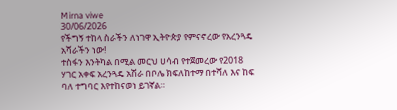Mirna viwe
30/06/2026
የችግኝ ተከላ ስራችን ለነገዋ ኢትዮጵያ የምናኖረው የአረንጓዴ አሻራችን ነው!
ተስፋን እንትካል በሚል መርህ ሀሳብ የተጀመረው የ2018 ሃገር አቀፍ አረንጓዴ አሽራ በቦሌ ክፍለከተማ በተሻለ እና ከፍ ባለ ተግባር እየተከናወነ ይገኛል።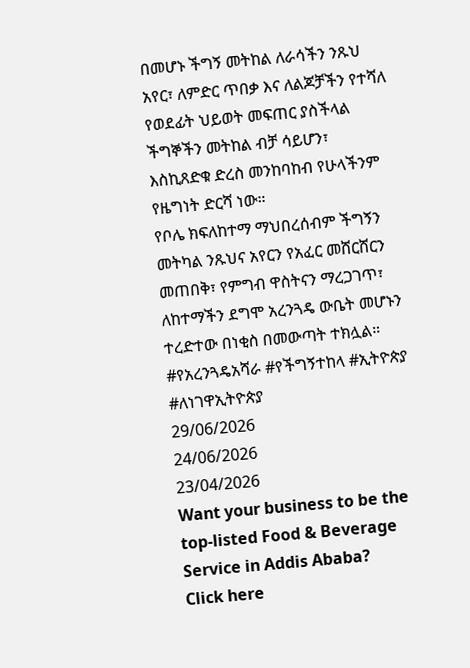በመሆኑ ችግኝ መትከል ለራሳችን ንጹህ አየር፣ ለምድር ጥበቃ እና ለልጆቻችን የተሻለ የወደፊት ህይወት መፍጠር ያስችላል ችግኞችን መትከል ብቻ ሳይሆን፣ እስኪጸድቁ ድረስ መንከባከብ የሁላችንም የዜግነት ድርሻ ነው።
የቦሌ ክፍለከተማ ማህበረሰብም ችግኝን መትካል ንጹህና አየርን የአፈር መሸርሸርን መጠበቅ፣ የምግብ ዋስትናን ማረጋገጥ፣ ለከተማችን ደግሞ አረንጓዴ ውቤት መሆኑን ተረድተው በነቂስ በመውጣት ተክሏል።
#የአረንጓዴአሻራ #የችግኝተከላ #ኢትዮጵያ #ለነገዋኢትዮጵያ
29/06/2026
24/06/2026
23/04/2026
Want your business to be the top-listed Food & Beverage Service in Addis Ababa?
Click here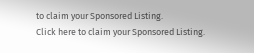to claim your Sponsored Listing.
Click here to claim your Sponsored Listing.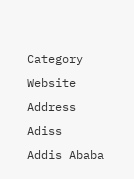Category
Website
Address
Adiss
Addis Ababa